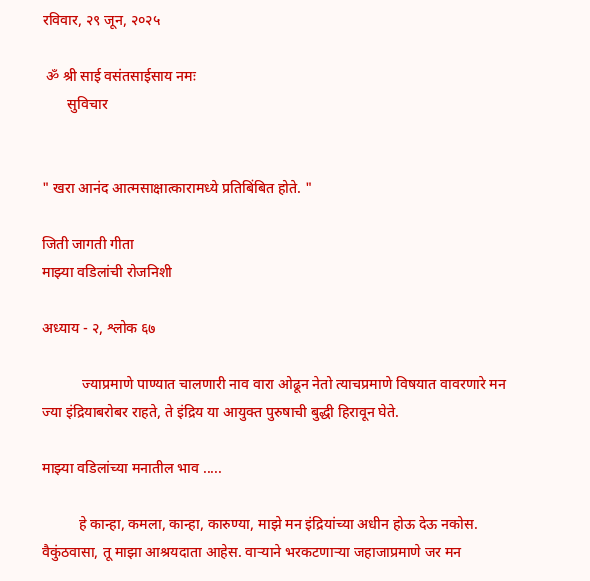रविवार, २९ जून, २०२५

 ॐ श्री साई वसंतसाईसाय नमः
       सुविचार


" खरा आनंद आत्मसाक्षात्कारामध्ये प्रतिबिंबित होते. "

जिती जागती गीता
माझ्या वडिलांची रोजनिशी

अध्याय - २, श्लोक ६७

           ज्याप्रमाणे पाण्यात चालणारी नाव वारा ओढून नेतो त्याचप्रमाणे विषयात वावरणारे मन ज्या इंद्रियाबरोबर राहते, ते इंद्रिय या आयुक्त पुरुषाची बुद्धी हिरावून घेते.

माझ्या वडिलांच्या मनातील भाव .....

          हे कान्हा, कमला, कान्हा, कारुण्या, माझे मन इंद्रियांच्या अधीन होऊ देऊ नकोस. वैकुंठवासा, तू माझा आश्रयदाता आहेस. वाऱ्याने भरकटणाऱ्या जहाजाप्रमाणे जर मन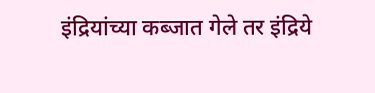इंद्रियांच्या कब्जात गेले तर इंद्रिये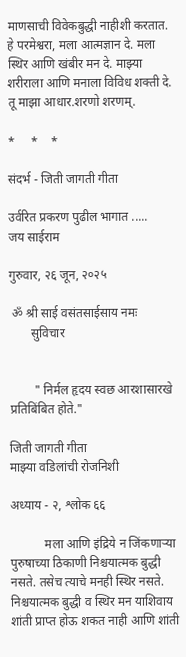माणसाची विवेकबुद्धी नाहीशी करतात. हे परमेश्वरा, मला आत्मज्ञान दे. मला स्थिर आणि खंबीर मन दे. माझ्या शरीराला आणि मनाला विविध शक्ती दे. तू माझा आधार.शरणो शरणम्.

*     *    *

संदर्भ - जिती जागती गीता

उर्वरित प्रकरण पुढील भागात .....
जय साईराम

गुरुवार, २६ जून, २०२५

 ॐ श्री साई वसंतसाईसाय नमः
       सुविचार


        " निर्मल हृदय स्वछ आरशासारखे प्रतिबिंबित होते."

जिती जागती गीता
माझ्या वडिलांची रोजनिशी

अध्याय - २, श्लोक ६६

           मला आणि इंद्रिये न जिंकणाऱ्या पुरुषाच्या ठिकाणी निश्चयात्मक बुद्धी नसते. तसेच त्याचे मनही स्थिर नसते. निश्चयात्मक बुद्धी व स्थिर मन याशिवाय शांती प्राप्त होऊ शकत नाही आणि शांती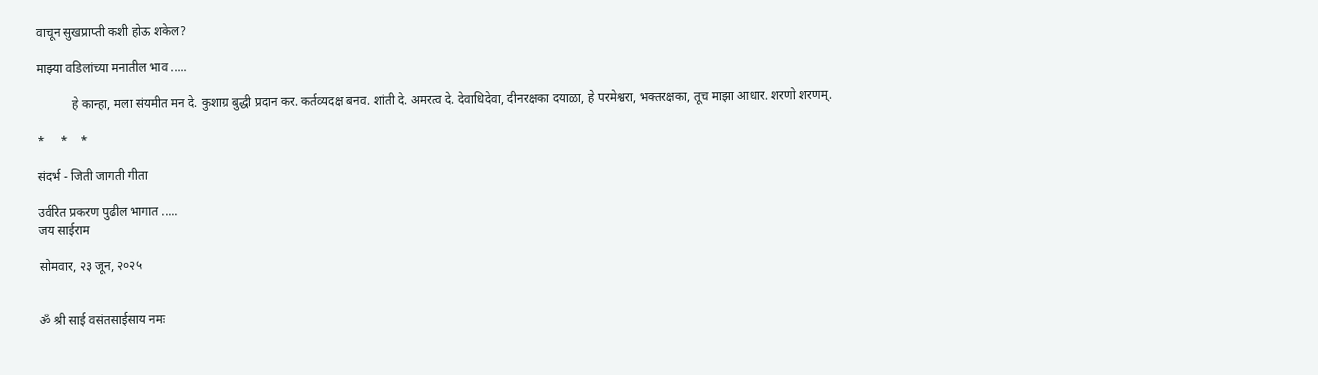वाचून सुखप्राप्ती कशी होऊ शकेल?

माझ्या वडिलांच्या मनातील भाव .....

           हे कान्हा, मला संयमीत मन दे. कुशाग्र बुद्धी प्रदान कर. कर्तव्यदक्ष बनव. शांती दे. अमरत्व दे. देवाधिदेवा, दीनरक्षका दयाळा, हे परमेश्वरा, भक्तरक्षका, तूच माझा आधार. शरणो शरणम्.

*     *    *

संदर्भ - जिती जागती गीता

उर्वरित प्रकरण पुढील भागात .....
जय साईराम

सोमवार, २३ जून, २०२५


ॐ श्री साई वसंतसाईसाय नमः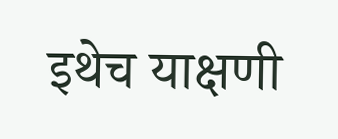इथेच याक्षणी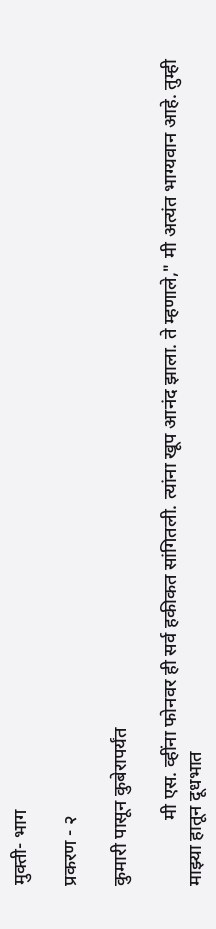मुक्ती- भाग

प्रकरण - २

कुमारी पासून कुबेरापर्यंत

              मी एस. व्हींना फोनवर ही सर्व हकीकत सांगितली. त्यांना खूप आनंद झाला. ते म्हणाले," मी अत्यंत भाग्यवान आहे. तुम्ही माझ्या हातून दूधभात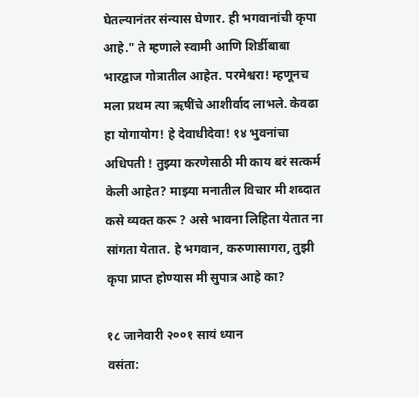घेतल्यानंतर संन्यास घेणार. ही भगवानांची कृपा आहे." ते म्हणाले स्वामी आणि शिर्डीबाबा भारद्वाज गोत्रातील आहेत. परमेश्वरा! म्हणूनच मला प्रथम त्या ऋषींचे आशीर्वाद लाभले. केवढा हा योगायोग! हे देवाधीदेवा! १४ भुवनांचा अधिपती ! तुझ्या करणेसाठी मी काय बरं सत्कर्म केली आहेत? माझ्या मनातील विचार मी शब्दात कसे व्यक्त करू ? असे भावना लिहिता येतात ना सांगता येतात. हे भगवान, करुणासागरा, तुझी कृपा प्राप्त होण्यास मी सुपात्र आहे का?

१८ जानेवारी २००१ सायं ध्यान
वसंता: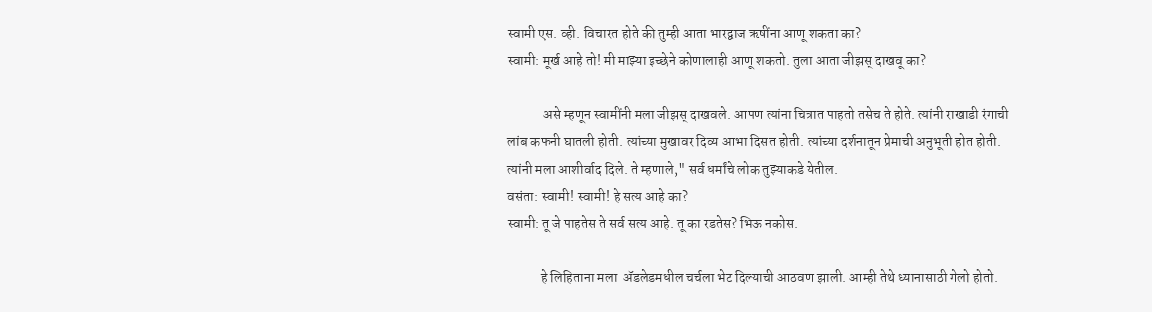स्वामी एस. व्ही. विचारत होते की तुम्ही आता भारद्वाज ऋषींना आणू शकता का?
स्वामी: मूर्ख आहे तो! मी माझ्या इच्छेने कोणालाही आणू शकतो. तुला आता जीझस् दाखवू का?

             असे म्हणून स्वामींनी मला जीझस् दाखवले. आपण त्यांना चित्रात पाहतो तसेच ते होते. त्यांनी राखाडी रंगाची लांब कफनी घातली होती. त्यांच्या मुखावर दिव्य आभा दिसत होती. त्यांच्या दर्शनातून प्रेमाची अनुभूती होत होती. त्यांनी मला आशीर्वाद दिले. ते म्हणाले," सर्व धर्मांचे लोक तुझ्याकडे येतील.
वसंता: स्वामी! स्वामी! हे सत्य आहे का?
स्वामी: तू जे पाहतेस ते सर्व सत्य आहे. तू का रडतेस? भिऊ नकोस.

            हे लिहिताना मला  ॲडलेडमधील चर्चला भेट दिल्याची आठवण झाली. आम्ही तेथे ध्यानासाठी गेलो होतो.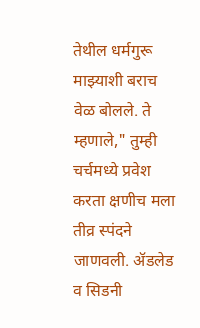तेथील धर्मगुरू माझ्याशी बराच वेळ बोलले. ते म्हणाले," तुम्ही चर्चमध्ये प्रवेश करता क्षणीच मला तीव्र स्पंदने जाणवली. ॲडलेड व सिडनी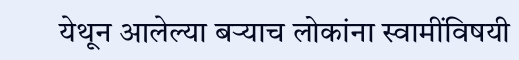येथून आलेल्या बऱ्याच लोकांना स्वामींविषयी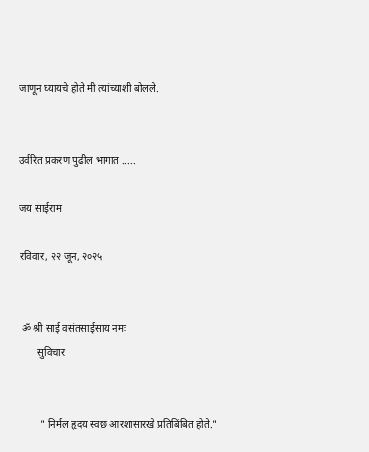जाणून घ्यायचे होते मी त्यांच्याशी बोलले.


उर्वरित प्रकरण पुढील भागात .....

जय साईराम

रविवार, २२ जून, २०२५


 ॐ श्री साई वसंतसाईसाय नमः
       सुविचार


        " निर्मल हृदय स्वछ आरशासारखे प्रतिबिंबित होते."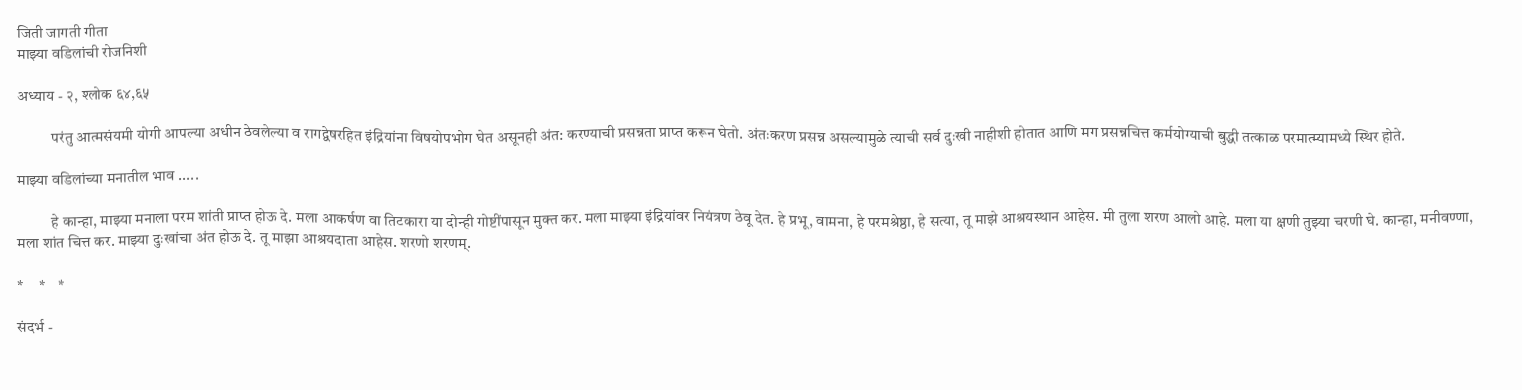जिती जागती गीता
माझ्या वडिलांची रोजनिशी

अध्याय - २, श्लोक ६४,६५

           परंतु आत्मसंयमी योगी आपल्या अधीन ठेवलेल्या व रागद्वेषरहित इंद्रियांना विषयोपभोग घेत असूनही अंत: करण्याची प्रसन्नता प्राप्त करून घेतो. अंतःकरण प्रसन्न असल्यामुळे त्याची सर्व दुःखी नाहीशी होतात आणि मग प्रसन्नचित्त कर्मयोग्याची बुद्धी तत्काळ परमात्म्यामध्ये स्थिर होते.

माझ्या वडिलांच्या मनातील भाव .....

           हे कान्हा, माझ्या मनाला परम शांती प्राप्त होऊ दे. मला आकर्षण वा तिटकारा या दोन्ही गोष्टींपासून मुक्त कर. मला माझ्या इंद्रियांवर नियंत्रण ठेवू देत. हे प्रभू, वामना, हे परमश्रेष्ठा, हे सत्या, तू माझे आश्रयस्थान आहेस. मी तुला शरण आलो आहे. मला या क्षणी तुझ्या चरणी घे. कान्हा, मनीवण्णा, मला शांत चित्त कर. माझ्या दुःखांचा अंत होऊ दे. तू माझा आश्रयदाता आहेस. शरणो शरणम्.

*     *    *

संदर्भ -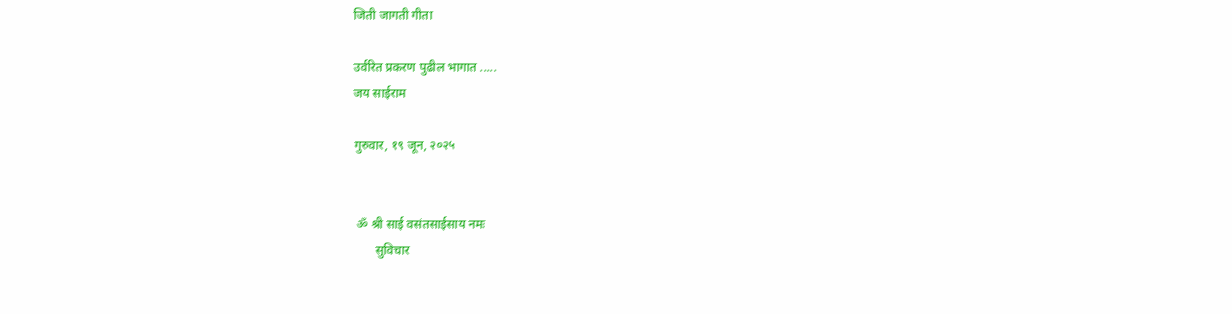जिती जागती गीता

उर्वरित प्रकरण पुढील भागात .....
जय साईराम

गुरुवार, १९ जून, २०२५


 ॐ श्री साई वसंतसाईसाय नमः
       सुविचार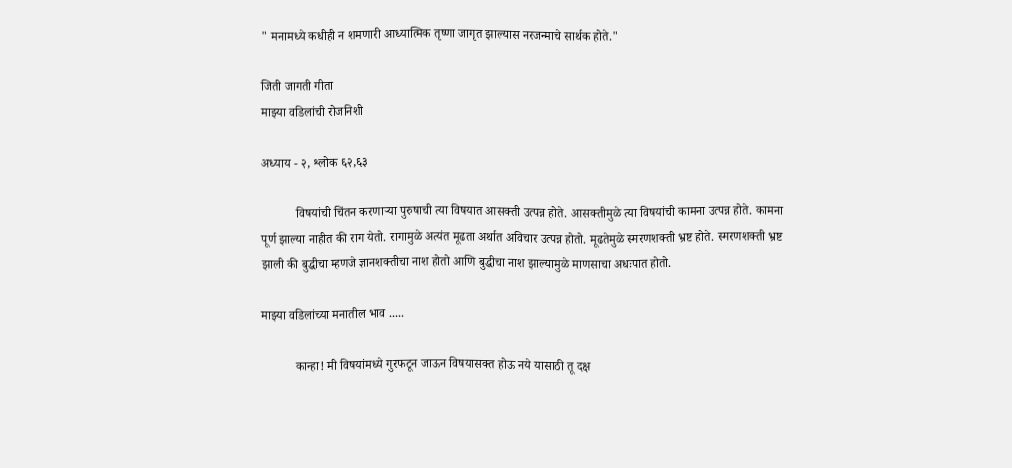" मनामध्ये कधीही न शमणारी आध्यात्मिक तृष्णा जागृत झाल्यास नरजन्माचे सार्थक होते."

जिती जागती गीता
माझ्या वडिलांची रोजनिशी

अध्याय - २, श्लोक ६२,६३

           विषयांची चिंतन करणाऱ्या पुरुषाची त्या विषयात आसक्ती उत्पन्न होते. आसक्तीमुळे त्या विषयांची कामना उत्पन्न होते. कामना पूर्ण झाल्या नाहीत की राग येतो. रागामुळे अत्यंत मूढता अर्थात अविचार उत्पन्न होतो. मूढतेमुळे स्मरणशक्ती भ्रष्ट होते. स्मरणशक्ती भ्रष्ट झाली की बुद्धीचा म्हणजे ज्ञानशक्तीचा नाश होतो आणि बुद्धीचा नाश झाल्यामुळे माणसाचा अधःपात होतो.

माझ्या वडिलांच्या मनातील भाव .....

           कान्हा! मी विषयांमध्ये गुरफटून जाऊन विषयासक्त होऊ नये यासाठी तू दक्ष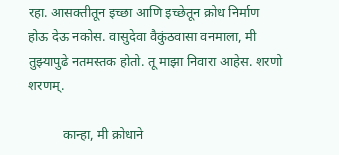रहा. आसक्तीतून इच्छा आणि इच्छेतून क्रोध निर्माण होऊ देऊ नकोस. वासुदेवा वैकुंठवासा वनमाला, मी तुझ्यापुढे नतमस्तक होतो. तू माझा निवारा आहेस. शरणो शरणम्.

          कान्हा, मी क्रोधाने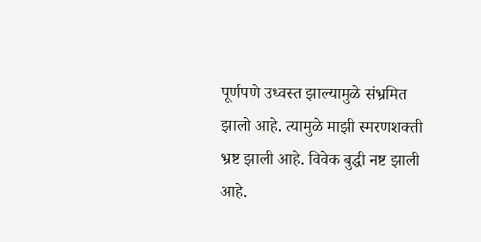पूर्णपणे उध्वस्त झाल्यामुळे संभ्रमित झालो आहे. त्यामुळे माझी स्मरणशक्ती भ्रष्ट झाली आहे. विवेक बुद्धी नष्ट झाली आहे.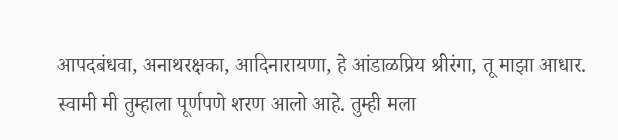आपदबंधवा, अनाथरक्षका, आदिनारायणा, हे आंडाळप्रिय श्रीरंगा, तू माझा आधार. स्वामी मी तुम्हाला पूर्णपणे शरण आलो आहे. तुम्ही मला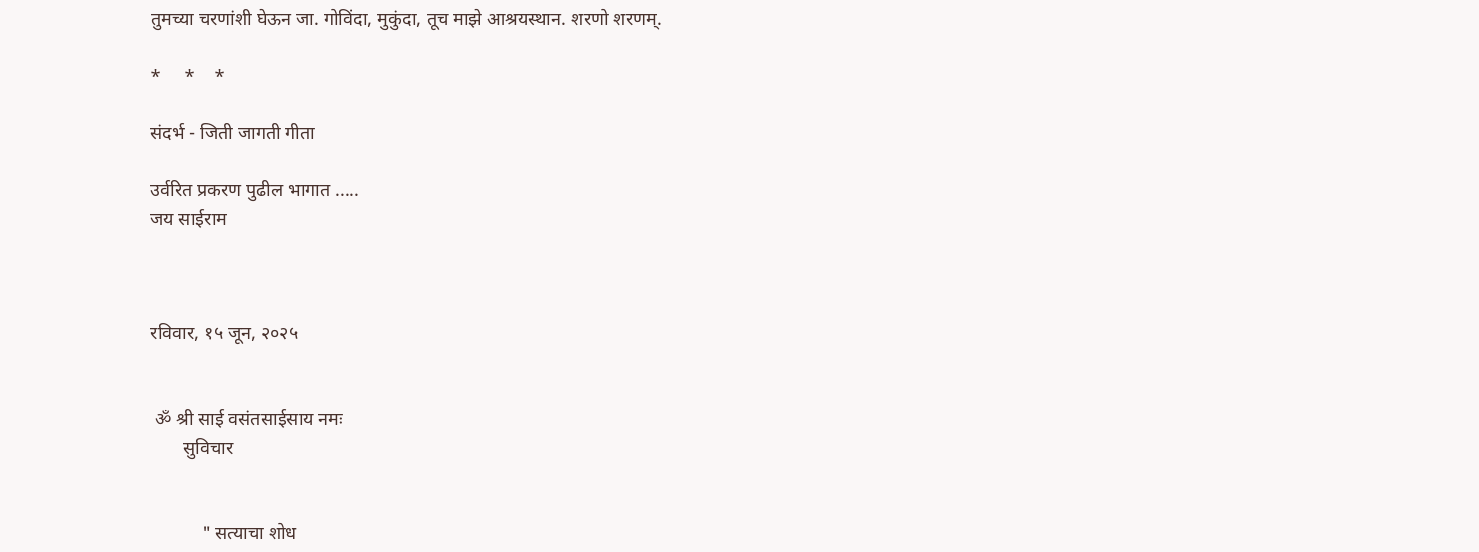तुमच्या चरणांशी घेऊन जा. गोविंदा, मुकुंदा, तूच माझे आश्रयस्थान. शरणो शरणम्.

*     *    *

संदर्भ - जिती जागती गीता

उर्वरित प्रकरण पुढील भागात .....
जय साईराम



रविवार, १५ जून, २०२५


 ॐ श्री साई वसंतसाईसाय नमः
       सुविचार


           " सत्याचा शोध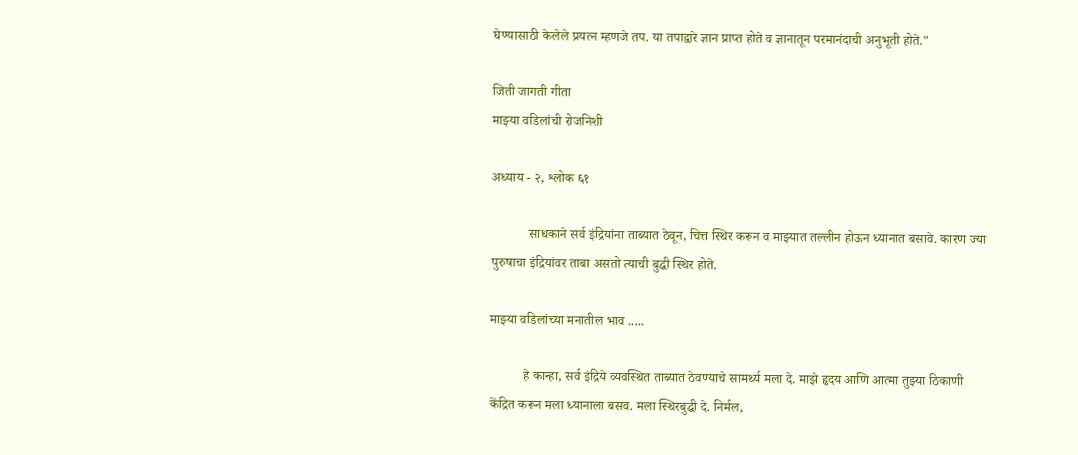घेण्यासाठी केलेले प्रयत्न म्हणजे तप. या तपाद्वारे ज्ञान प्राप्त होते व ज्ञानातून परमानंदाची अनुभूती होते."

जिती जागती गीता
माझ्या वडिलांची रोजनिशी

अध्याय - २, श्लोक ६१

           साधकाने सर्व इंद्रियांना ताब्यात ठेवून, चित्त स्थिर करून व माझ्यात तल्लीन होऊन ध्यानात बसावे. कारण ज्या पुरुषाचा इंद्रियांवर ताबा असतो त्याची बुद्धी स्थिर होते.

माझ्या वडिलांच्या मनातील भाव .....

          हे कान्हा, सर्व इंद्रिये व्यवस्थित ताब्यात ठेवण्याचे सामर्थ्य मला दे. माझे हृदय आणि आत्मा तुझ्या ठिकाणी केंद्रित करून मला ध्यानाला बसव. मला स्थिरबुद्धी दे. निर्मल,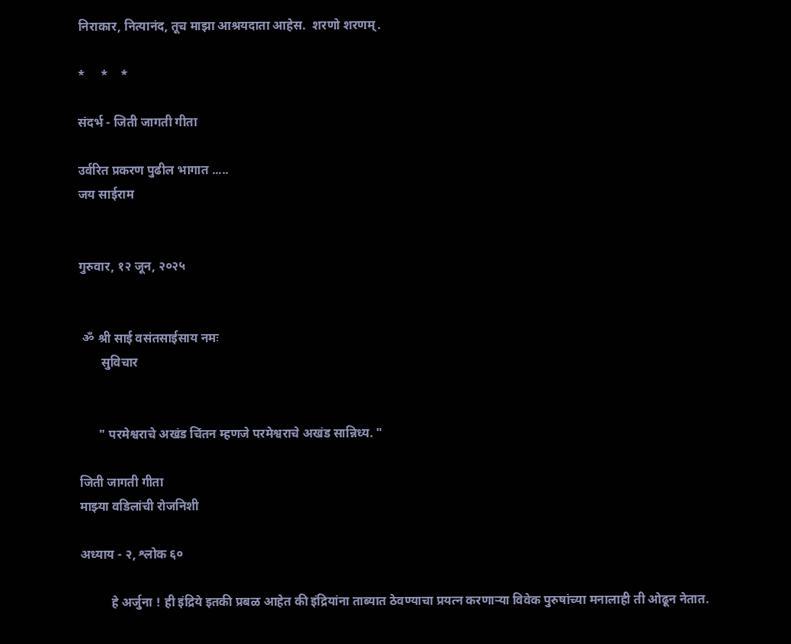निराकार, नित्यानंद, तूच माझा आश्रयदाता आहेस.  शरणो शरणम्.

*     *    *

संदर्भ - जिती जागती गीता

उर्वरित प्रकरण पुढील भागात .....
जय साईराम


गुरुवार, १२ जून, २०२५


 ॐ श्री साई वसंतसाईसाय नमः
       सुविचार


      " परमेश्वराचे अखंड चिंतन म्हणजे परमेश्वराचे अखंड सान्निध्य. "

जिती जागती गीता
माझ्या वडिलांची रोजनिशी

अध्याय - २, श्लोक ६०

          हे अर्जुना ! ही इंद्रिये इतकी प्रबळ आहेत की इंद्रियांना ताब्यात ठेवण्याचा प्रयत्न करणाऱ्या विवेक पुरुषांच्या मनालाही ती ओढून नेतात.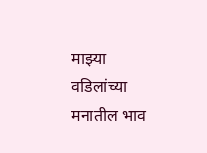माझ्या वडिलांच्या मनातील भाव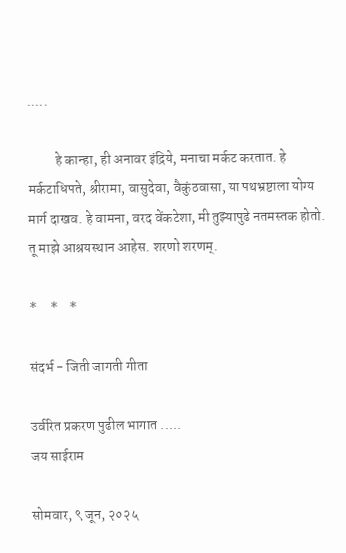.....

          हे कान्हा, ही अनावर इंद्रिये, मनाचा मर्कट करतात. हे मर्कटाधिपते, श्रीरामा, वासुदेवा, वैकुंठवासा, या पथभ्रष्टाला योग्य मार्ग दाखव. हे वामना, वरद वेंकटेशा, मी तुझ्यापुढे नतमस्तक होतो. तू माझे आश्रयस्थान आहेस. शरणो शरणम्.

*     *    *

संदर्भ - जिती जागती गीता

उर्वरित प्रकरण पुढील भागात .....
जय साईराम

सोमवार, ९ जून, २०२५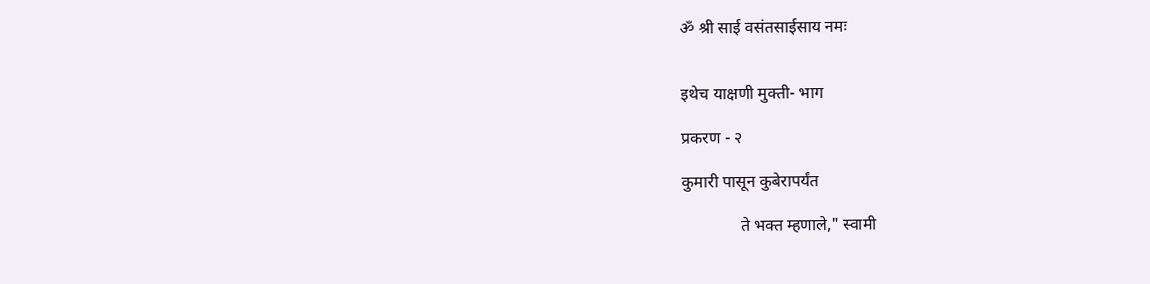ॐ श्री साई वसंतसाईसाय नमः


इथेच याक्षणी मुक्ती- भाग

प्रकरण - २

कुमारी पासून कुबेरापर्यंत

              ते भक्त म्हणाले," स्वामी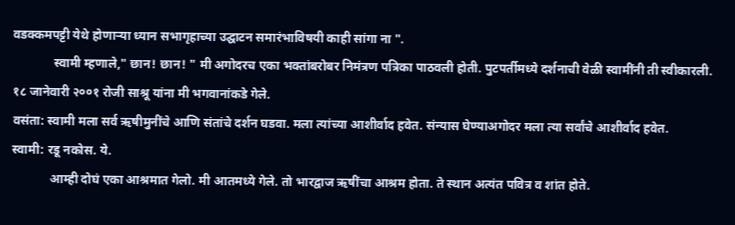वडक्कमपट्टी येथे होणाऱ्या ध्यान सभागृहाच्या उद्घाटन समारंभाविषयी काही सांगा ना ".
             स्वामी म्हणाले," छान! छान! " मी अगोदरच एका भक्तांबरोबर निमंत्रण पत्रिका पाठवली होती. पुटपर्तीमध्ये दर्शनाची वेळी स्वामींनी ती स्वीकारली.
१८ जानेवारी २००१ रोजी साश्रू यांना मी भगवानांकडे गेले.
वसंता: स्वामी मला सर्व ऋषीमुनींचे आणि संतांचे दर्शन घडवा. मला त्यांच्या आशीर्वाद हवेत. संन्यास घेण्याअगोदर मला त्या सर्वांचे आशीर्वाद हवेत.
स्वामी: रडू नकोस. ये.
            आम्ही दोघं एका आश्रमात गेलो. मी आतमध्ये गेले. तो भारद्वाज ऋषींचा आश्रम होता. ते स्थान अत्यंत पवित्र व शांत होते.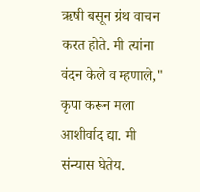ऋषी बसून ग्रंथ वाचन करत होते. मी त्यांना वंदन केले व म्हणाले," कृपा करून मला आशीर्वाद द्या. मी संन्यास घेतेय.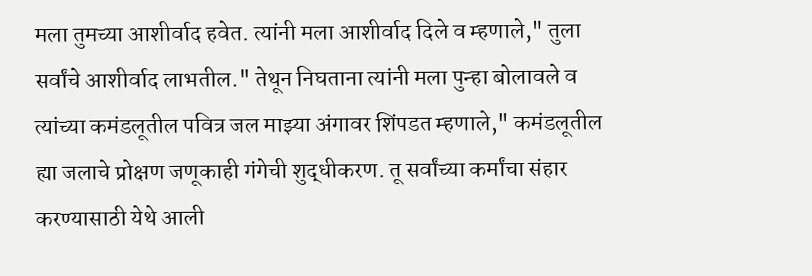मला तुमच्या आशीर्वाद हवेत. त्यांनी मला आशीर्वाद दिले व म्हणाले," तुला सर्वांचे आशीर्वाद लाभतील." तेथून निघताना त्यांनी मला पुन्हा बोलावले व त्यांच्या कमंडलूतील पवित्र जल माझ्या अंगावर शिंपडत म्हणाले," कमंडलूतील ह्या जलाचे प्रोक्षण जणूकाही गंगेची शुद्धीकरण. तू सर्वांच्या कर्मांचा संहार करण्यासाठी येथे आली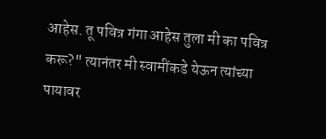आहेस. तू पवित्र गंगा आहेस तुला मी का पवित्र करू?" त्यानंतर मी स्वामींकडे येऊन त्यांच्या पायावर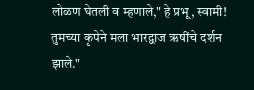लोळण घेतली व म्हणाले," हे प्रभू, स्वामी! तुमच्या कृपेने मला भारद्वाज ऋषींचे दर्शन झाले."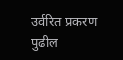उर्वरित प्रकरण पुढील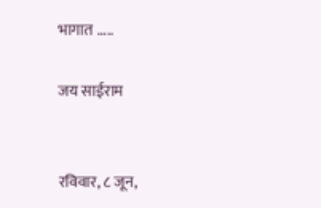भागात .....

जय साईराम


रविवार, ८ जून,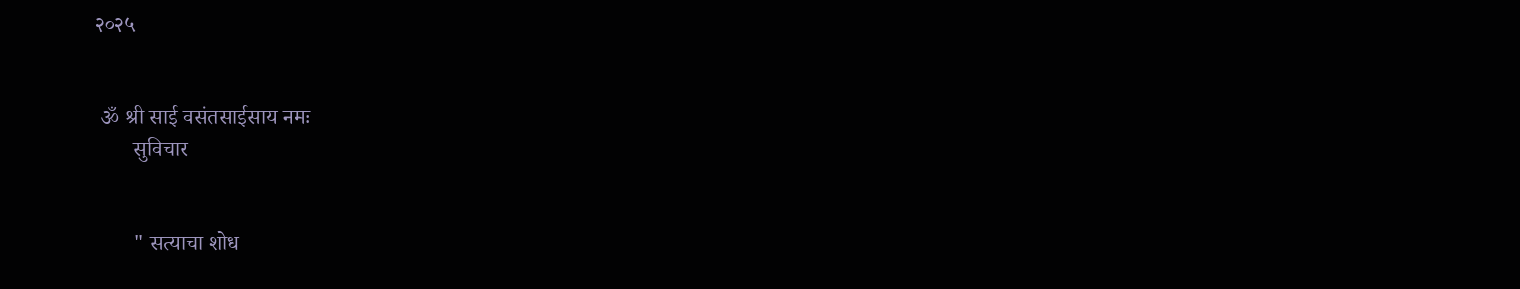२०२५


 ॐ श्री साई वसंतसाईसाय नमः
       सुविचार


       " सत्याचा शोध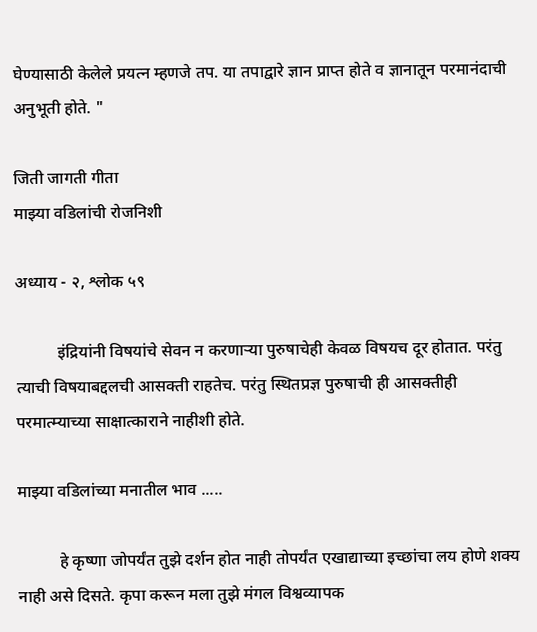घेण्यासाठी केलेले प्रयत्न म्हणजे तप. या तपाद्वारे ज्ञान प्राप्त होते व ज्ञानातून परमानंदाची अनुभूती होते. "

जिती जागती गीता
माझ्या वडिलांची रोजनिशी

अध्याय - २, श्लोक ५९

          इंद्रियांनी विषयांचे सेवन न करणाऱ्या पुरुषाचेही केवळ विषयच दूर होतात. परंतु त्याची विषयाबद्दलची आसक्ती राहतेच. परंतु स्थितप्रज्ञ पुरुषाची ही आसक्तीही परमात्म्याच्या साक्षात्काराने नाहीशी होते.

माझ्या वडिलांच्या मनातील भाव .....

          हे कृष्णा जोपर्यंत तुझे दर्शन होत नाही तोपर्यंत एखाद्याच्या इच्छांचा लय होणे शक्य नाही असे दिसते. कृपा करून मला तुझे मंगल विश्वव्यापक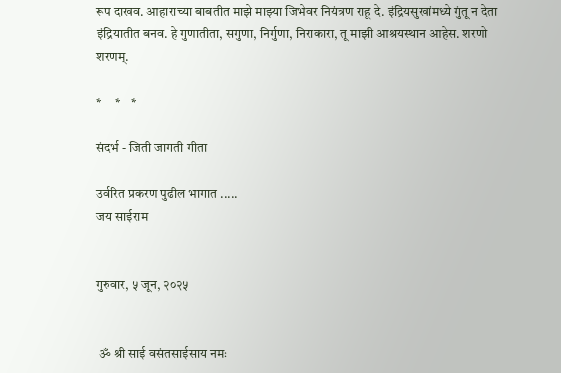रूप दाखव. आहाराच्या बाबतीत माझे माझ्या जिभेवर नियंत्रण राहू दे. इंद्रियसुखांमध्ये गुंतू न देता  इंद्रियातीत बनव. हे गुणातीता, सगुणा, निर्गुणा, निराकारा, तू माझी आश्रयस्थान आहेस. शरणो शरणम्.

*     *    *

संदर्भ - जिती जागती गीता

उर्वरित प्रकरण पुढील भागात .....
जय साईराम


गुरुवार, ५ जून, २०२५


 ॐ श्री साई वसंतसाईसाय नमः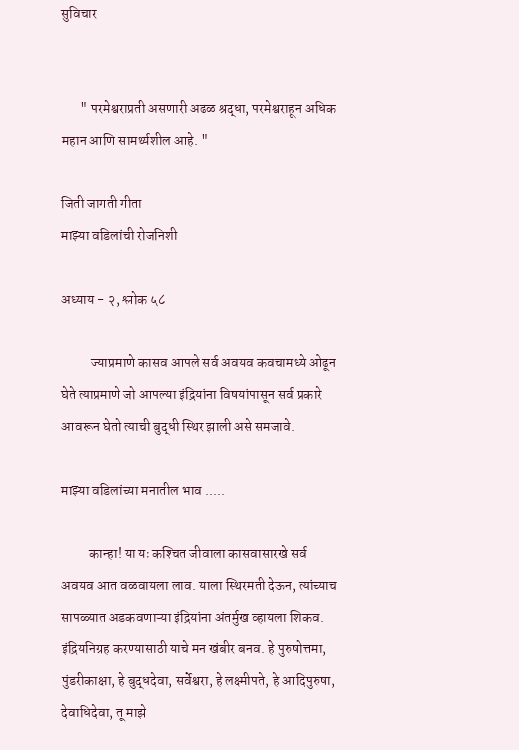सुविचार


       " परमेश्वराप्रती असणारी अढळ श्रद्धा, परमेश्वराहून अधिक महान आणि सामर्थ्यशील आहे. "

जिती जागती गीता
माझ्या वडिलांची रोजनिशी

अध्याय - २, श्लोक ५८

           ज्याप्रमाणे कासव आपले सर्व अवयव कवचामध्ये ओढून घेते त्याप्रमाणे जो आपल्या इंद्रियांना विषयांपासून सर्व प्रकारे आवरून घेतो त्याची बुद्धी स्थिर झाली असे समजावे.

माझ्या वडिलांच्या मनातील भाव .....

          कान्हा! या यः कश्‍चित जीवाला कासवासारखे सर्व अवयव आत वळवायला लाव. याला स्थिरमती देऊन, त्यांच्याच सापळ्यात अडकवणाऱ्या इंद्रियांना अंतर्मुख व्हायला शिकव. इंद्रियनिग्रह करण्यासाठी याचे मन खंबीर बनव. हे पुरुषोत्तमा, पुंडरीकाक्षा, हे बुद्धदेवा, सर्वेश्वरा, हे लक्ष्मीपते, हे आदिपुरुषा, देवाधिदेवा, तू माझे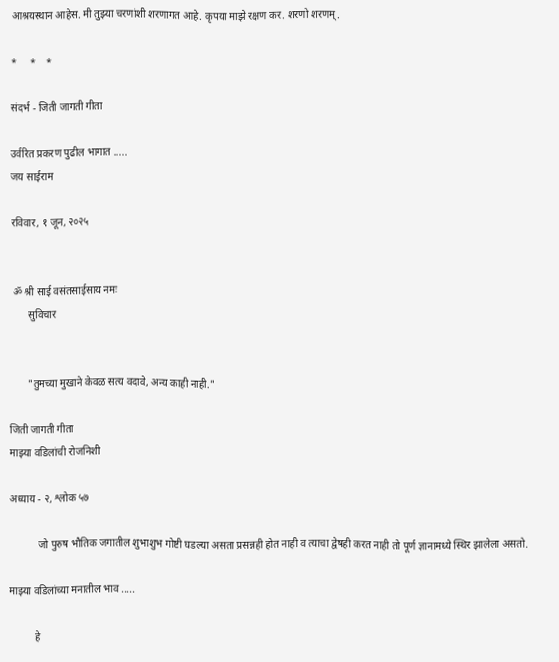आश्रयस्थान आहेस. मी तुझ्या चरणांशी शरणागत आहे. कृपया माझे रक्षण कर. शरणो शरणम्.

*     *    *

संदर्भ - जिती जागती गीता

उर्वरित प्रकरण पुढील भागात .....
जय साईराम

रविवार, १ जून, २०२५


 ॐ श्री साई वसंतसाईसाय नमः
       सुविचार


       "तुमच्या मुखाने केवळ सत्य वदावे, अन्य काही नाही."

जिती जागती गीता
माझ्या वडिलांची रोजनिशी

अध्याय - २, श्लोक ५७

           जो पुरुष भौतिक जगातील शुभाशुभ गोष्टी घडल्या असता प्रसन्नही होत नाही व त्याचा द्वेषही करत नाही तो पूर्ण ज्ञानामध्ये स्थिर झालेला असतो.

माझ्या वडिलांच्या मनातील भाव .....

          हे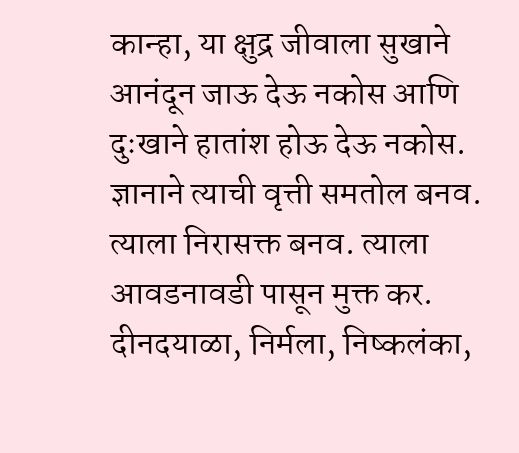कान्हा, या क्षुद्र जीवाला सुखाने आनंदून जाऊ देऊ नकोस आणि दुःखाने हातांश होऊ देऊ नकोस. ज्ञानाने त्याची वृत्ती समतोल बनव. त्याला निरासक्त बनव. त्याला आवडनावडी पासून मुक्त कर. दीनदयाळा, निर्मला, निष्कलंका,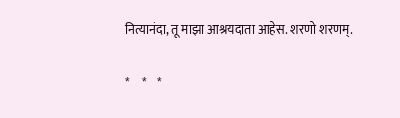नित्यानंदा, तू माझा आश्रयदाता आहेस. शरणो शरणम्.

*     *    *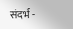संदर्भ -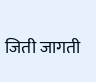जिती जागती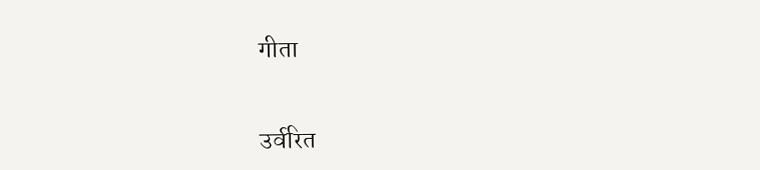गीता


उर्वरित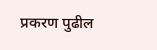प्रकरण पुढील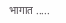भागात .....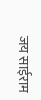जय साईराम